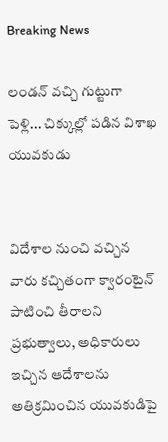Breaking News

లండన్ వచ్చి గుట్టుగా పెళ్లి... చిక్కుల్లో పడిన విశాఖ యువకుడు


విదేశాల నుంచి వచ్చిన వారు కచ్చితంగా క్వారంటైన్ పాటించి తీరాలని ప్రభుత్వాలు, అధికారులు ఇచ్చిన ఆదేశాలను అతిక్రమించిన యువకుడిపై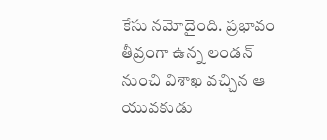కేసు నమోదైంది. ప్రభావం తీవ్రంగా ఉన్న లండన్ నుంచి విశాఖ వచ్చిన ఆ యువకుడు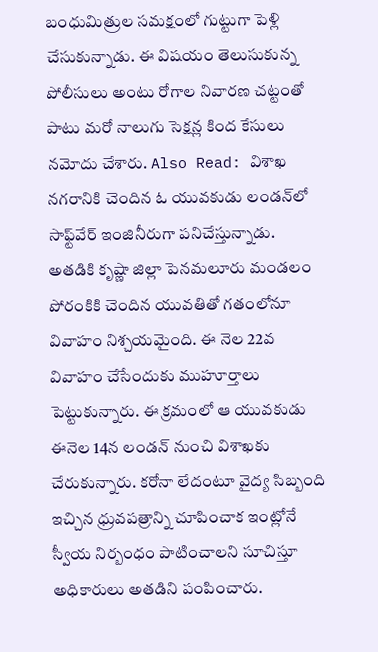బంధుమిత్రుల సమక్షంలో గుట్టుగా పెళ్లి చేసుకున్నాడు. ఈ విషయం తెలుసుకున్న పోలీసులు అంటు రోగాల నివారణ చట్టంతో పాటు మరో నాలుగు సెక్షన్ల కింద కేసులు నమోదు చేశారు. Also Read: విశాఖ నగరానికి చెందిన ఓ యువకుడు లండన్‌లో సాఫ్ట్‌వేర్‌ ఇంజినీరుగా పనిచేస్తున్నాడు. అతడికి కృష్ణా జిల్లా పెనమలూరు మండలం పోరంకికి చెందిన యువతితో గతంలోనూ వివాహం నిశ్చయమైంది. ఈ నెల 22వ వివాహం చేసేందుకు ముహూర్తాలు పెట్టుకున్నారు. ఈ క్రమంలో ఆ యువకుడు ఈనెల 14న లండన్‌ నుంచి విశాఖకు చేరుకున్నారు. కరోనా లేదంటూ వైద్య సిబ్బంది ఇచ్చిన ధ్రువపత్రాన్ని చూపించాక ఇంట్లోనే స్వీయ నిర్బంధం పాటించాలని సూచిస్తూ అధికారులు అతడిని పంపించారు.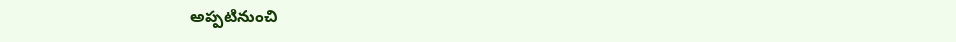అప్పటినుంచి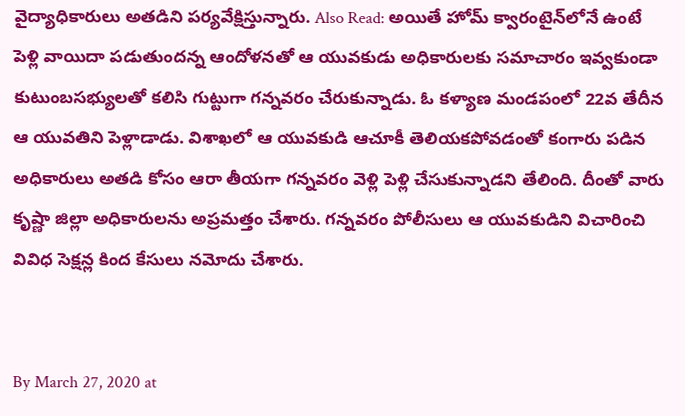వైద్యాధికారులు అతడిని పర్యవేక్షిస్తున్నారు. Also Read: అయితే హోమ్ క్వారంటైన్‌లోనే ఉంటే పెళ్లి వాయిదా పడుతుందన్న ఆందోళనతో ఆ యువకుడు అధికారులకు సమాచారం ఇవ్వకుండా కుటుంబసభ్యులతో కలిసి గుట్టుగా గన్నవరం చేరుకున్నాడు. ఓ కళ్యాణ మండపంలో 22వ తేదీన ఆ యువతిని పెళ్లాడాడు. విశాఖలో ఆ యువకుడి ఆచూకీ తెలియకపోవడంతో కంగారు పడిన అధికారులు అతడి కోసం ఆరా తీయగా గన్నవరం వెళ్లి పెళ్లి చేసుకున్నాడని తేలింది. దీంతో వారు కృష్ణా జిల్లా అధికారులను అప్రమత్తం చేశారు. గన్నవరం పోలీసులు ఆ యువకుడిని విచారించి వివిధ సెక్షన్ల కింద కేసులు నమోదు చేశారు.


By March 27, 2020 at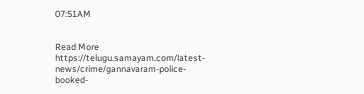07:51AM


Read More https://telugu.samayam.com/latest-news/crime/gannavaram-police-booked-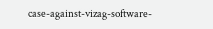case-against-vizag-software-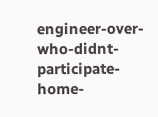engineer-over-who-didnt-participate-home-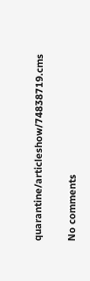quarantine/articleshow/74838719.cms

No comments